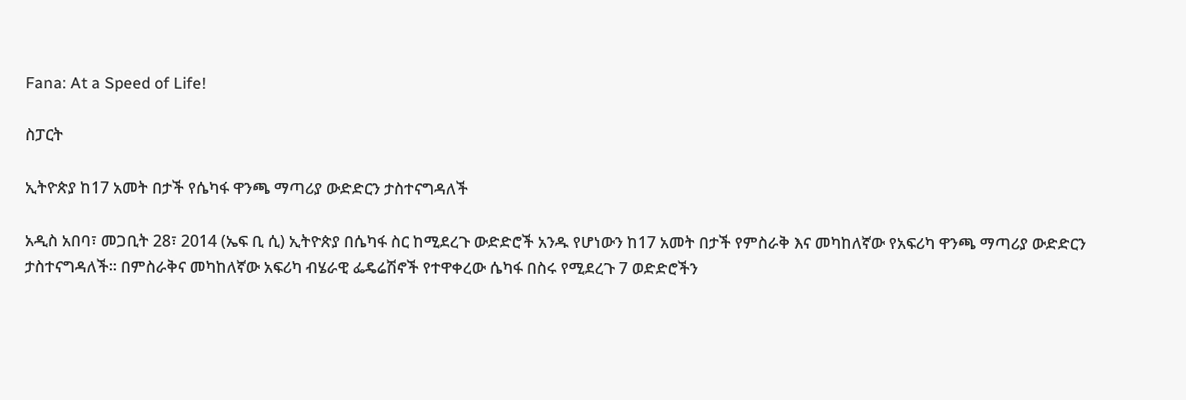Fana: At a Speed of Life!

ስፓርት

ኢትዮጵያ ከ17 አመት በታች የሴካፋ ዋንጫ ማጣሪያ ውድድርን ታስተናግዳለች

አዲስ አበባ፣ መጋቢት 28፣ 2014 (ኤፍ ቢ ሲ) ኢትዮጵያ በሴካፋ ስር ከሚደረጉ ውድድሮች አንዱ የሆነውን ከ17 አመት በታች የምስራቅ እና መካከለኛው የአፍሪካ ዋንጫ ማጣሪያ ውድድርን ታስተናግዳለች፡፡ በምስራቅና መካከለኛው አፍሪካ ብሄራዊ ፌዴሬሽኖች የተዋቀረው ሴካፋ በስሩ የሚደረጉ 7 ወድድሮችን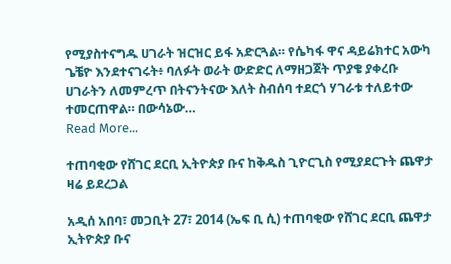የሚያስተናግዱ ሀገራት ዝርዝር ይፋ አድርጓል። የሴካፋ ዋና ዳይሬክተር አውካ ጌቼዮ እንደተናገሩት፥ ባለፉት ወራት ውድድር ለማዘጋጀት ጥያቄ ያቀረቡ ሀገራትን ለመምረጥ በትናንትናው እለት ስብሰባ ተደርጎ ሃገራቱ ተለይተው ተመርጠዋል። በውሳኔው…
Read More...

ተጠባቂው የሸገር ደርቢ ኢትዮጵያ ቡና ከቅዱስ ጊዮርጊስ የሚያደርጉት ጨዋታ ዛሬ ይደረጋል

አዲሰ አበባ፣ መጋቢት 27፣ 2014 (ኤፍ ቢ ሲ) ተጠባቂው የሸገር ደርቢ ጨዋታ ኢትዮጵያ ቡና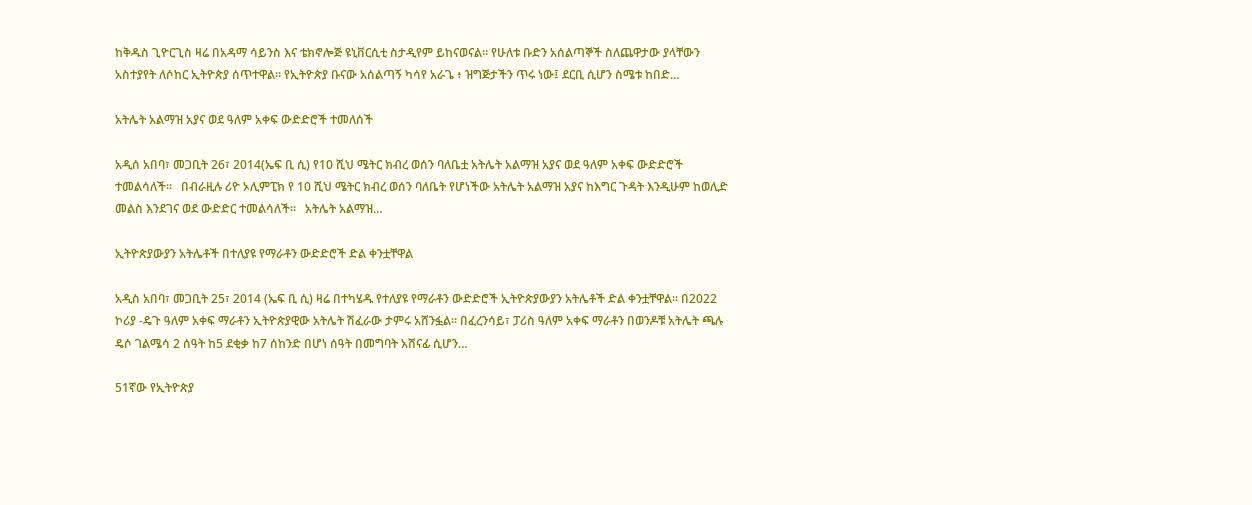ከቅዱስ ጊዮርጊስ ዛሬ በአዳማ ሳይንስ እና ቴክኖሎጅ ዩኒቨርሲቲ ስታዲየም ይከናወናል፡፡ የሁለቱ ቡድን አሰልጣኞች ስለጨዋታው ያላቸውን አስተያየት ለሶከር ኢትዮጵያ ሰጥተዋል፡፡ የኢትዮጵያ ቡናው አሰልጣኝ ካሳየ አራጌ ፥ ዝግጅታችን ጥሩ ነው፤ ደርቢ ሲሆን ስሜቱ ከበድ…

አትሌት አልማዝ አያና ወደ ዓለም አቀፍ ውድድሮች ተመለሰች

አዲሰ አበባ፣ መጋቢት 26፣ 2014(ኤፍ ቢ ሲ) የ10 ሺህ ሜትር ክብረ ወሰን ባለቤቷ አትሌት አልማዝ አያና ወደ ዓለም አቀፍ ውድድሮች ተመልሳለች፡፡   በብራዚሉ ሪዮ ኦሊምፒክ የ 10 ሺህ ሜትር ክብረ ወሰን ባለቤት የሆነችው አትሌት አልማዝ አያና ከእግር ጉዳት እንዲሁም ከወሊድ መልስ እንደገና ወደ ውድድር ተመልሳለች።   አትሌት አልማዝ…

ኢትዮጵያውያን አትሌቶች በተለያዩ የማራቶን ውድድሮች ድል ቀንቷቸዋል

አዲስ አበባ፣ መጋቢት 25፣ 2014 (ኤፍ ቢ ሲ) ዛሬ በተካሄዱ የተለያዩ የማራቶን ውድድሮች ኢትዮጵያውያን አትሌቶች ድል ቀንቷቸዋል። በ2022 ኮሪያ -ዴጉ ዓለም አቀፍ ማራቶን ኢትዮጵያዊው አትሌት ሽፈራው ታምሩ አሸንፏል። በፈረንሳይ፣ ፓሪስ ዓለም አቀፍ ማራቶን በወንዶቹ አትሌት ጫሉ ዴሶ ገልሜሳ 2 ሰዓት ከ5 ደቂቃ ከ7 ሰከንድ በሆነ ሰዓት በመግባት አሸናፊ ሲሆን…

51ኛው የኢትዮጵያ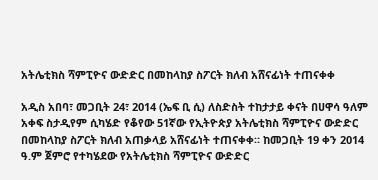አትሌቲክስ ሻምፒዮና ውድድር በመከላከያ ስፖርት ክለብ አሸናፊነት ተጠናቀቀ

አዲስ አበባ፣ መጋቢት 24፣ 2014 (ኤፍ ቢ ሲ) ለስድስት ተከታታይ ቀናት በሀዋሳ ዓለም አቀፍ ስታዲየም ሲካሄድ የቆየው 51ኛው የኢትዮጵያ አትሌቲክስ ሻምፒዮና ውድድር በመከላከያ ስፖርት ክለብ አጠቃላይ አሸናፊነት ተጠናቀቀ። ከመጋቢት 19 ቀን 2014 ዓ.ም ጀምሮ የተካሄደው የአትሌቲክስ ሻምፒዮና ውድድር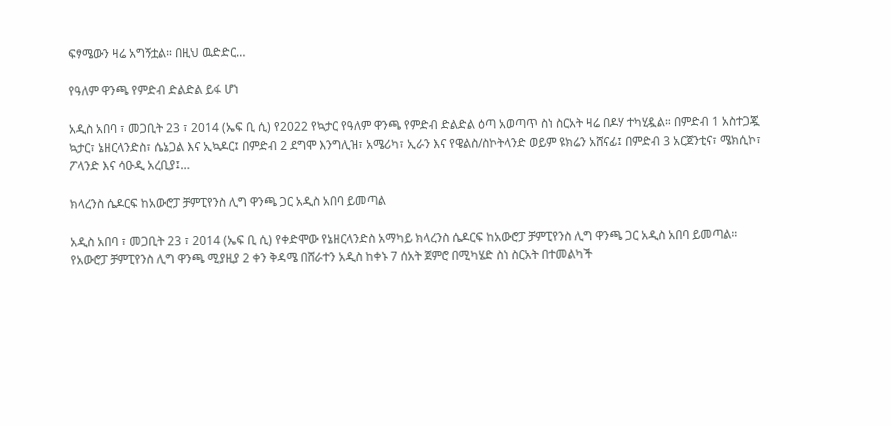ፍፃሜውን ዛሬ አግኝቷል። በዚህ ዉድድር…

የዓለም ዋንጫ የምድብ ድልድል ይፋ ሆነ

አዲስ አበባ ፣ መጋቢት 23 ፣ 2014 (ኤፍ ቢ ሲ) የ2022 የኳታር የዓለም ዋንጫ የምድብ ድልድል ዕጣ አወጣጥ ስነ ስርአት ዛሬ በዶሃ ተካሂዷል። በምድብ 1 አስተጋጇ ኳታር፣ ኔዘርላንድስ፣ ሴኔጋል እና ኢኳዶር፤ በምድብ 2 ደግሞ እንግሊዝ፣ አሜሪካ፣ ኢራን እና የዌልስ/ስኮትላንድ ወይም ዩክሬን አሸናፊ፤ በምድብ 3 አርጀንቲና፣ ሜክሲኮ፣ ፖላንድ እና ሳዑዲ አረቢያ፤…

ክላረንስ ሴዶርፍ ከአውሮፓ ቻምፒየንስ ሊግ ዋንጫ ጋር አዲስ አበባ ይመጣል

አዲስ አበባ ፣ መጋቢት 23 ፣ 2014 (ኤፍ ቢ ሲ) የቀድሞው የኔዘርላንድስ አማካይ ክላረንስ ሴዶርፍ ከአውሮፓ ቻምፒየንስ ሊግ ዋንጫ ጋር አዲስ አበባ ይመጣል። የአውሮፓ ቻምፒየንስ ሊግ ዋንጫ ሚያዚያ 2 ቀን ቅዳሜ በሸራተን አዲስ ከቀኑ 7 ሰአት ጀምሮ በሚካሄድ ስነ ስርአት በተመልካች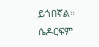ይጎበኛል። ሴዶርፍም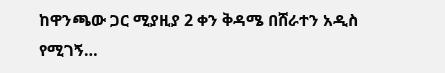ከዋንጫው ጋር ሚያዚያ 2 ቀን ቅዳሜ በሸራተን አዲስ የሚገኝ…